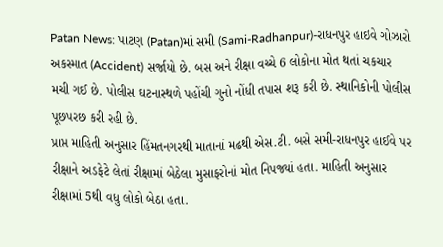Patan News: પાટણ (Patan)માં સમી (Sami-Radhanpur)-રાધનપુર હાઇવે ગોઝારો અકસ્માત (Accident) સર્જાયો છે. બસ અને રીક્ષા વચ્ચે 6 લોકોના મોત થતાં ચકચાર મચી ગઈ છે. પોલીસ ઘટનાસ્થળે પહોંચી ગુનો નોંધી તપાસ શરૂ કરી છે. સ્થાનિકોની પોલીસ પૂછપરછ કરી રહી છે.
પ્રાપ્ત માહિતી અનુસાર હિંમતનગરથી માતાનાં મઢથી એસ.ટી. બસે સમી-રાધનપુર હાઈવે પર રીક્ષાને અડફેટે લેતાં રીક્ષામાં બેઠેલા મુસાફરોનાં મોત નિપજ્યાં હતા. માહિતી અનુસાર રીક્ષામાં 5થી વધુ લોકો બેઠા હતા.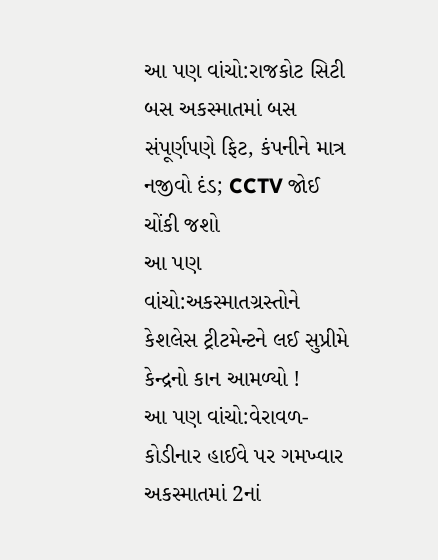આ પણ વાંચો:રાજકોટ સિટી બસ અકસ્માતમાં બસ સંપૂર્ણપણે ફિટ, કંપનીને માત્ર નજીવો દંડ; CCTV જોઈ ચોંકી જશો
આ પણ વાંચો:અકસ્માતગ્રસ્તોને કેશલેસ ટ્રીટમેન્ટને લઈ સુપ્રીમે કેન્દ્રનો કાન આમળ્યો !
આ પણ વાંચો:વેરાવળ-કોડીનાર હાઈવે પર ગમખ્વાર અકસ્માતમાં 2નાં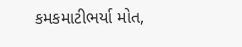કમકમાટીભર્યા મોત,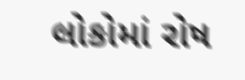લોકોમાં રોષ